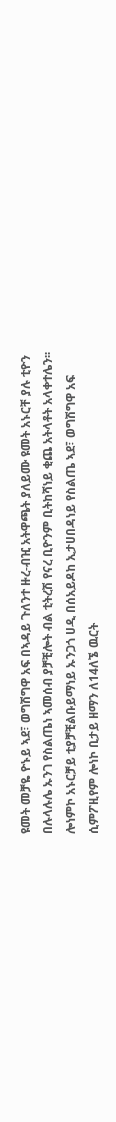ዩመት መቻዬ ዮኑይ ኣደ፣ ወግሽግዋ አፍ በኣዳይ ጉለንተ ዙረ-ብዢ አትዋጫት ያለይሙ ዩመት አኑርቸ ያሉ ቲዮን በሉላሉሌ ኡንገ የስልጤነ ኣመሰብ ያቻቺሎት ብል ቲትረሽ የናረ ቢዮንም ቢትከሻነይ ቂጨ አትላቶት አላቀተሌን፡፡ ሎነምኮ አኑርቻይ ቲያቻቺልቡይማነይ ኡንጋጎ ሀዲ በሰአይዶከ ኢታሀበዳነይ የስልጤ ኣደ፣ ወግሽግዋ አፍ ሲምፖዚየም ሎነኮ ቢታይ ዘማን ለ14ለኜ ዉርት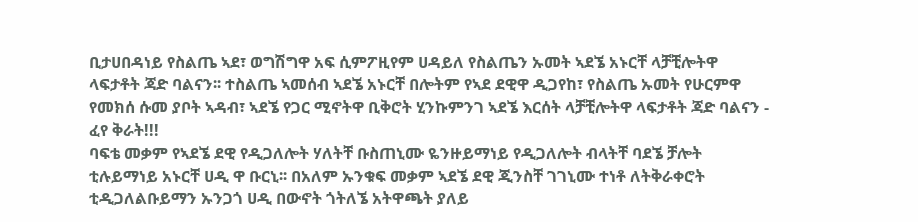ቢታሀበዳነይ የስልጤ ኣደ፣ ወግሽግዋ አፍ ሲምፖዚየም ሀዳይለ የስልጤን ኡመት ኣደኜ አኑርቸ ላቻቺሎትዋ ላፍታቶት ጃድ ባልናን፡፡ ተስልጤ ኣመሰብ ኣደኜ አኑርቸ በሎትም የኣደ ደዊዋ ዲጋየከ፣ የስልጤ ኡመት የሁርምዋ የመክሰ ሱመ ያቦት ኣዳብ፣ ኣደኜ የጋር ሚኖትዋ ቢቅሮት ሂንኩምንገ ኣደኜ እርሰት ላቻቺሎትዋ ላፍታቶት ጃድ ባልናን - ፈየ ቅራት!!!
ባፍቴ መቃም የኣደኜ ደዊ የዲጋለሎት ሃለትቸ ቡስጠኒሙ ዬንዙይማነይ የዲጋለሎት ብላትቸ ባደኜ ቻሎት ቲሉይማነይ አኑርቸ ሀዲ ዋ ቡርኒ፡፡ በአለም ኡንቁፍ መቃም ኣደኜ ደዊ ጂንስቸ ገገኒሙ ተነቶ ለትቅራቀሮት ቲዲጋለልቡይማን ኡንጋጎ ሀዲ በውኖት ጎትለኜ አትዋጫት ያለይ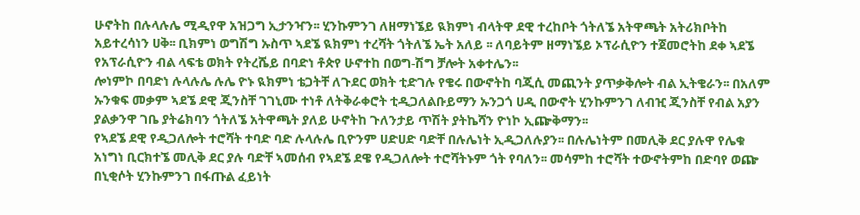ሁኖትከ በሉላሉሌ ሚዲየዋ አዝጋግ ኢታንዣን፡፡ ሂንኩምንገ ለዘማነኜይ ዪክምነ ብላትዋ ደዊ ተረከቦት ጎትለኜ አትዋጫት አትሪክቦትከ አይተረሳነን ሀቅ፡፡ ቢክምነ ወግሽግ ኡስጥ ኣደኜ ዪክምነ ተረሻት ጎትለኜ ኤት አለይ ፡፡ ለባይትም ዘማነኜይ ኦፕራሲዮን ተጀመሮትከ ደቀ ኣደኜ የአፕራሲዮን ብል ላፍቴ ወክት የትረሼይ በባድነ ቶጵየ ሁኖተከ በወግ-ሽግ ቻሎት አቀተሌን፡፡
ሎነምኮ በባድነ ሉላሉሌ ሉሌ ዮኑ ዪክምነ ቴጋትቸ ለጉደር ወክት ቲድገሉ የቄሩ በውኖትከ ባጂሲ መጪንት ያጥቃቅሎት ብል ኢትቄራን፡፡ በአለም ኡንቁፍ መቃም ኣደኜ ደዊ ጂንስቸ ገገኒሙ ተነቶ ለትቅራቀሮት ቲዲጋለልቡይማን ኡንጋጎ ሀዲ በውኖት ሂንኩምንገ ለብዢ ጂንስቸ የብል አያን ያልቃንዋ ገቤ ያትሬክባን ጎትለኜ አትዋጫት ያለይ ሁኖትከ ጉለንታይ ጥሽት ያትኬሻን ዮነኮ ኢጬቅማን፡፡
የኣደኜ ደዊ የዲጋለሎት ተሮሻት ተባድ ባድ ሉላሉሌ ቢዮንም ሀድሀድ ባድቸ በሉሌነት ኢዲጋለሉያን፡፡ በሉሌነትም በመሊቅ ደር ያሉዋ የሌቁ አነግነ ቢርክተኜ መሊቅ ደር ያሉ ባድቸ ኣመሰብ የኣደኜ ደዌ የዲጋለሎት ተሮሻትኑም ጎት የባለን፡፡ መሳምከ ተሮሻት ተውኖትምከ በድባየ ወጬ በኒቂሶት ሂንኩምንገ በፋጡል ፈይነት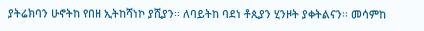ያትሬክባን ሁኖትከ የበዘ ኢትከሻነኮ ያሺያን፡፡ ለባይትከ ባደነ ቶጲያን ሂንዞት ያቀትልናን፡፡ መሳምከ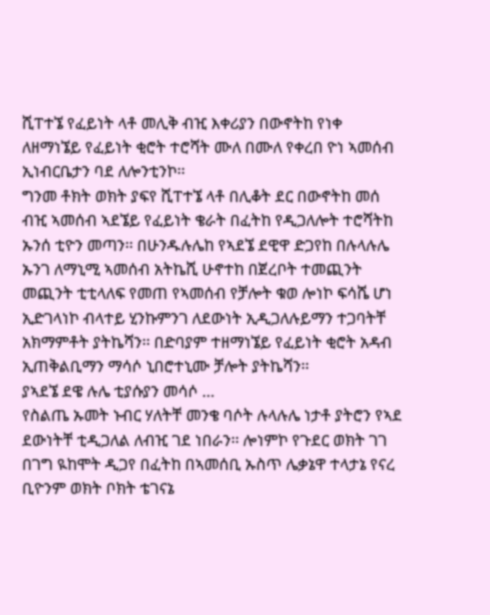ሺፐተኜ የፈይነት ላቶ መሊቅ ብዢ እቀሪያን በውኖትከ የነቀ ለዘማነኜይ የፈይነት ቂሮት ተሮሻት ሙለ በሙለ የቀረበ ዮነ ኣመሰብ ኢነብርቤታን ባደ ለሎንቲንኮ፡፡
ግንመ ቶክት ወክት ያፍየ ሺፐተኜ ላቶ በሊቆት ደር በውኖትከ መሰ ብዢ ኣመሰብ ኣደኜይ የፈይነት ቄራት በፈትከ የዲጋለሎት ተሮሻትከ ኡንሰ ቲዮን መጣን፡፡ በሁንዱሉሌከ የኣደኜ ደዊዋ ድጋየከ በሉላሉሌ ኡንገ ለማኒሚ ኣመሰብ አትኬሺ ሁኖተከ በጀረቦት ተመጪንት መጪንት ቲቲላለፍ የመጠ የኣመሰብ የቻሎት ቁወ ሎነኮ ፍሳሼ ሆነ ኢድገላነኮ ብላተይ ሂንኩምንገ ለደውነት ኢዲጋለሉይማን ተጋባትቸ አክማምቶት ያትኬሻን፡፡ በድባያም ተዘማነኜይ የፈይነት ቂሮት አዳብ ኢጠቅልቢማን ማሳሶ ኒበሮተኒሙ ቻሎት ያትኬሻን፡፡
ያኣደኜ ደዌ ሉሌ ቲያሱያን መሳሶ …
የስልጤ ኡመት ኑብር ሃለትቸ መንቄ ባሶት ሉላሉሌ ነታቶ ያትሮን የኣደ ደውነትቸ ቲዲጋለል ለብዢ ገደ ነበራን፡፡ ሎነምኮ የጉደር ወክት ገገ በገግ ዪከሞት ዲጋየ በፈትከ በኣመሰቢ ኡስጥ ሌቃኔዋ ተላታኔ የናረ ቢዮንም ወክት ቦክት ቴገናኔ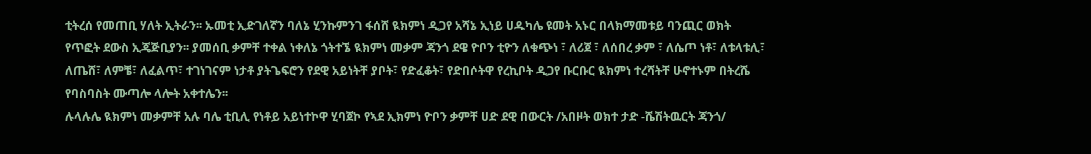ቲትረሰ የመጠቢ ሃለት ኢትራን፡፡ ኡመቲ ኢድገለኛን ባለኔ ሂንኩምንገ ፋሰሸ ዪክምነ ዲጋየ አሻኔ ኢነይ ሀዱካሌ ዩመት አኑር በላክማመቱይ ባንጪር ወክት የጥፎት ደውስ ኢጄጅቢያን፡፡ ያመሰቢ ቃምቸ ተቀል ነቀለኔ ጎትተኜ ዪክምነ መቃም ጃንጎ ደዌ ዮቦን ቲዮን ለቁጭነ ፣ ለሪጀ ፣ ለሰበረ ቃም ፣ ለሴጦ ነቶ፣ ለቱላቱሊ፣ ለጤሸ፣ ለምቼ፣ ለፈልጥ፣ ተገነገናም ነታቶ ያትጌፍሮን የደዊ አይነትቸ ያቦት፣ የድፈቆት፣ የድበሶትዋ የረኪቦት ዲጋየ ቡርቡር ዪክምነ ተረሻትቸ ሁኖተኑም በትረሼ የባስባስት ሙጣሎ ላሎት አቀተሌን፡፡
ሉላሉሌ ዪክምነ መቃምቸ አሉ ባሌ ቲቢሊ የነቶይ አይነተኮዋ ሂባጀኮ የኣደ ኢክምነ ዮቦን ቃምቸ ሀድ ደዊ በውርት /አበዞት ወክተ ታድ -ሼሽትዉርት ጃንጎ/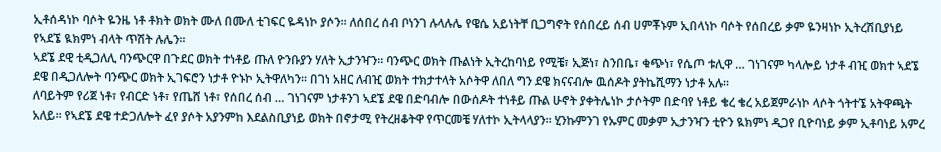ኢቶሰዳነኮ ባሶት ዬንዜ ነቶ ቶክት ወክት ሙለ በሙለ ቲገፍር ዬዳነኮ ያሶን፡፡ ለሰበረ ሰብ ቦነንገ ሉላሉሌ የዌሴ አይነትቸ ቢጋግኖት የሰበረይ ሰብ ሀምቾኑም ኢበላነኮ ባሶት የሰበረይ ቃም ዬንዛነኮ ኢትረሽቢያነይ የኣደኜ ዪክምነ ብላት ጥሽት ሉሌን፡፡
ኣደኜ ደዊ ቲዲጋለሊ ባንጭርዋ በጉደር ወክት ተነቶይ ጡለ ዮንቡያን ሃለት ኢታንዣን፡፡ ባንጭር ወክት ጡልነት ኢትረከባነይ የሚቼ፣ ኢጅነ፣ ስንበቤ፣ ቁጭነ፣ የሴጦ ቱሊዋ … ገነገናም ካላሎይ ነታቶ ብዢ ወክተ ኣደኜ ደዌ በዲጋለሎት ባንጭር ወክት ኢገፍሮን ነታቶ ዮኑኮ ኢትዋለካን፡፡ በገነ አዘር ለብዢ ወክት ተክታተላት አሶትዋ ለበለ ግን ደዌ ክናናብሎ ዉሰዶት ያትኬሺማን ነታቶ አሉ፡፡
ለባይትም የሪጀ ነቶ፣ የብርድ ነቶ፣ የጤሸ ነቶ፣ የሰበረ ሰብ … ገነገናም ነታቶንገ ኣደኜ ደዌ በድባብሎ በውሰዶት ተነቶይ ጡል ሁኖት ያቀትሌነኮ ታሶትም በድባየ ነቶይ ቄረ ቄረ አይጀምራነኮ ላሶት ጎትተኜ አትዋጫት አለይ፡፡ የኣደኜ ደዌ ተድጋለሎት ፈየ ያሶት አያንምከ እደልስቢያነይ ወክት በኖታሚ የትረዘቆትዋ የጥርመቼ ሃለተኮ ኢትላላያን፡፡ ሂንኩምንገ የኡምር መቃም ኢታንዣን ቲዮን ዪክምነ ዲጋየ ቢዮባነይ ቃም ኢቶባነይ አምረ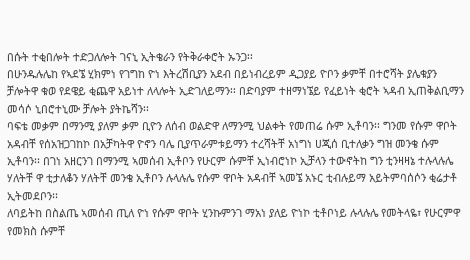በሱት ተቂበሎት ተድጋለሎት ገናኒ ኢትቄራን የትቅራቀሮት ኡንጋ፡፡
በሁንዱሉሌከ የኣደኜ ሂክምነ የገግከ ዮነ እትረሽቢያን አደብ በይነብረይም ዲጋያይ ዮቦን ቃምቸ በተሮሻት ያሌቁያን ቻሎትዋ ቁወ የደዌይ ቂጨዋ አይነተ ለላሎት ኢድገለይማን፡፡ በድባያም ተዘማነኜይ የፈይነት ቂሮት ኣዳብ ኢጠቅልቢማን መሳሶ ኒበሮተኒሙ ቻሎት ያትኬሻን፡፡
ባፍቴ መቃም በማንሚ ያለም ቃም ቢዮን ለሰብ ወልድዋ ለማንሚ ህልቀት የመጠሬ ሱም ኢቶባን፡፡ ግንመ የሱም ዋቦት አዳብቸ የሰአዝጋገከኮ በአቻካትዋ ዮኖን ባሌ ቢያጥራምቱይማን ተረሻትቸ አነግነ ሀጂሰ ቢተለቃን ግዝ መንቄ ሱም ኢቶባን፡፡ በገነ አዘርንገ በማንሚ ኣመሰብ ኢቶቦን የሁርም ሱምቸ ኢነብሮነኮ ኢቻላን ተውኖትከ ግን ቲንዛዛኔ ተሉላሉሌ ሃለትቸ ዋ ቲታለቆን ሃለትቸ መንቄ ኢቶቦን ሉላሉሌ የሱም ዋቦት አዳብቸ ኣመኜ አኑር ቲብሉይማ አይትምባሰሶን ቂሬታቶ ኢትመደቦን፡፡
ለባይትከ በስልጤ ኣመሰብ ጢለ ዮነ የሱም ዋቦት ሂንኩምንገ ማአነ ያለይ ዮነኮ ቲቶቦነይ ሉላሉሌ የመትላዬ፣ የሁርምዋ የመክስ ሱምቸ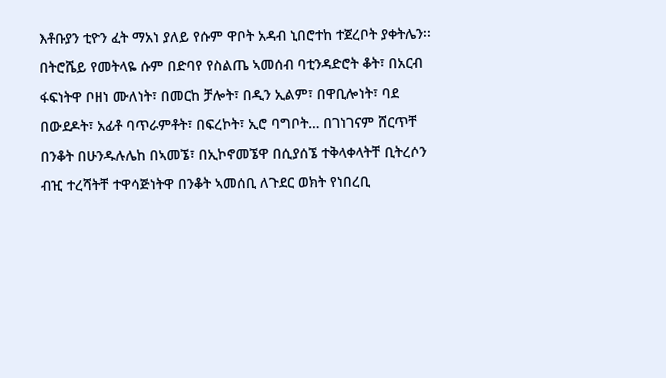እቶቡያን ቲዮን ፈት ማአነ ያለይ የሱም ዋቦት አዳብ ኒበሮተከ ተጀረቦት ያቀትሌን፡፡ በትሮሼይ የመትላዬ ሱም በድባየ የስልጤ ኣመሰብ ባቲንዳድሮት ቆት፣ በአርብ ፋፍነትዋ ቦዘነ ሙለነት፣ በመርከ ቻሎት፣ በዲን ኢልም፣ በዋቢሎነት፣ ባደ በውደዶት፣ አፊቶ ባጥራምቶት፣ በፍረኮት፣ ኢሮ ባግቦት… በገነገናም ሸርጥቸ በንቆት በሁንዱሉሌከ በኣመኜ፣ በኢኮኖመኜዋ በሲያሰኜ ተቅላቀላትቸ ቢትረሶን ብዢ ተረሻትቸ ተዋሳጅነትዋ በንቆት ኣመሰቢ ለጉደር ወክት የነበረቢ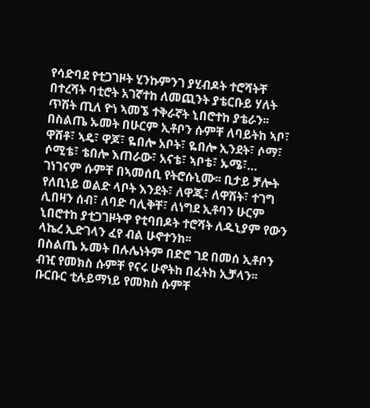የሳድባደ የቲጋገዞት ሂንኩምንገ ያሂብዶት ተሮሻትቸ በተረሻት ባቲሮት አገኛተከ ለመጪንት ያቴርቡይ ሃለት ጥሽት ጢለ ዮነ ኣመኜ ተቅራኛት ኒበሮተከ ያቴራን፡፡
በስልጤ ኡመት በሁርም ኢቶቦን ሱምቸ ለባይትከ ኣቦ፣ ዋሸቶ፣ ኣዴ፣ ዋጆ፣ ዬበሎ አቦት፣ ዬበሎ ኢንደት፣ ሶማ፣ ሶሚቴ፣ ቴበሎ እጠራው፣ አናቴ፣ ኣቦቴ፣ ኡሜ፣… ገነገናም ሱምቸ በኣመሰቢ የትሮሱኒሙ፡፡ ቢታይ ቻሎት የለቢነይ ወልድ ላቦት እንደት፣ ለዋጂ፣ ለዋሽት፣ ተገግ ሊበዛን ሰብ፣ ለባድ ባሊቅቸ፣ ለነግደ ኢቶባን ሁርም ኒበሮተከ ያቲጋገዞትዋ የቲባበዶት ተሮሻት ለዱኒያም የውን ላኬረ ኢድገላን ፈየ ብል ሁኖተንከ፡፡
በስልጤ ኡመት በሉሌነትም በድሮ ገደ በመሰ ኢቶቦን ብዢ የመክስ ሱምቸ የናሩ ሁኖትከ በፈትከ ኢቻላን፡፡ ቡርቡር ቲሉይማነይ የመክስ ሱምቸ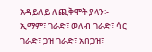አዳይለይ ለጪቅሞት ያላን፡- ኢማም፣ ገራድ፣ ወለብ ገራድ፣ ሳር ገራድ፣ ጋዝ ገራድ፣ አበጋዝ፣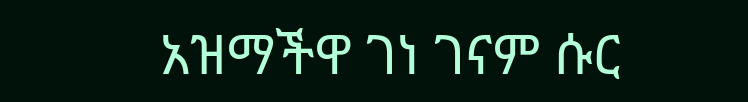አዝማችዋ ገነ ገናም ሱር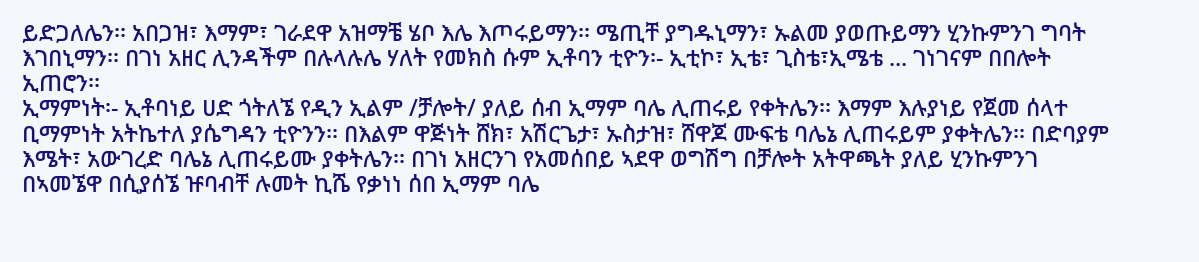ይድጋለሌን፡፡ አበጋዝ፣ እማም፣ ገራደዋ አዝማቼ ሄቦ እሌ እጦሩይማን፡፡ ሜጢቸ ያግዱኒማን፣ ኡልመ ያወጡይማን ሂንኩምንገ ግባት እገበኒማን፡፡ በገነ አዘር ሊንዳችም በሉላሉሌ ሃለት የመክስ ሱም ኢቶባን ቲዮን፡- ኢቲኮ፣ ኢቴ፣ ጊስቴ፣ኢሜቴ ... ገነገናም በበሎት ኢጠሮን፡፡
ኢማምነት፡- ኢቶባነይ ሀድ ጎትለኜ የዲን ኢልም /ቻሎት/ ያለይ ሰብ ኢማም ባሌ ሊጠሩይ የቀትሌን፡፡ እማም እሉያነይ የጀመ ሰላተ ቢማምነት አትኬተለ ያሴግዳን ቲዮንን፡፡ በእልም ዋጅነት ሸክ፣ አሽርጌታ፣ ኡስታዝ፣ ሸዋጆ ሙፍቴ ባሌኔ ሊጠሩይም ያቀትሌን፡፡ በድባያም እሜት፣ አውገረድ ባሌኔ ሊጠሩይሙ ያቀትሌን፡፡ በገነ አዘርንገ የአመሰበይ ኣደዋ ወግሽግ በቻሎት አትዋጫት ያለይ ሂንኩምንገ በኣመኜዋ በሲያሰኜ ዡባብቸ ሉመት ኪሼ የቃነነ ሰበ ኢማም ባሌ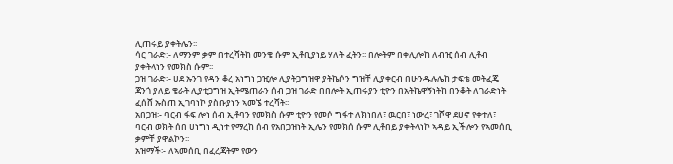ሊጠሩይ ያቀትሌን፡፡
ሳር ገራድ:- ለማንም ቃም በተረሻትከ መንቄ ሱም ኢቶቢያነይ ሃለት ፈትን፡፡ በሎትም በቀሊሎከ ለብዢ ሰብ ሊቶብ ያቀትላነን የመክስ ሱም፡፡
ጋዝ ገራድ፡- ሀደ ኡንገ የዳን ቆረ አነግነ ጋዢሎ ሊያትጋግዝዋ ያትኬሶን ግዝቸ ሊያቀርብ በሁንዱሉሌከ ታፍቴ መትፈጄ ጃንጎ ያለይ ቄራት ሊያቲጋግዝ ኢትሜጠራን ሰብ ጋዝ ገራድ በበሎት ኢጠሩያን ቲዮን በአትኬዋኝነትከ በንቆት ለገራድነት ፈሰሸ ኡስጠ ኢገባነኮ ያስቡያነን ኣመኜ ተረሻት፡፡
አበጋዝ፡- ባርብ ፋፍ ሎነ ሰብ ኢቶባን የመክስ ሱም ቲዮን የመሶ ግፋተ ለክነበለ፣ ዉርበ፣ ነውረ፣ ገሾዋ ደሀኖ የቀተለ፣ ባርብ ወክት ሰበ ሀነግነ ዲነተ የማረከ ሰብ የአበጋዝነት ኢሌን የመክሰ ሱም ሊቶበይ ያቀትላነኮ ኣዳይ ኢችሎን የኣመሰቢ ቃምቸ ያዋልኮን፡፡
አዝማች፡- ለኣመሰቢ በፈረጃትም የውን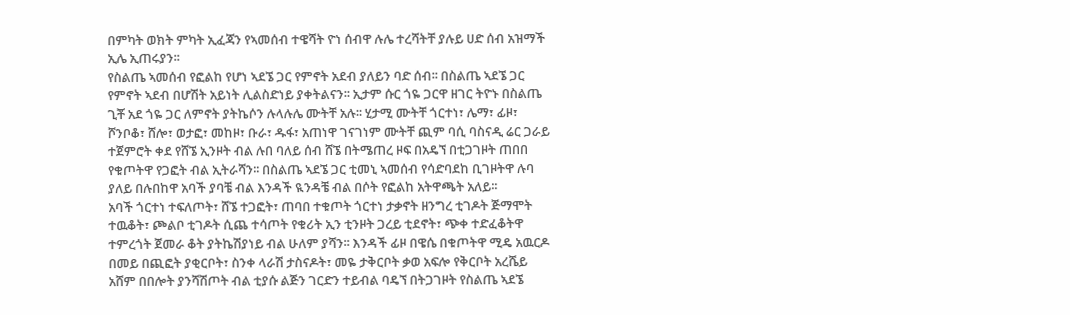በምካት ወክት ምካት ኢፈጃን የኣመሰብ ተዌሻት ዮነ ሰብዋ ሉሌ ተረሻትቸ ያሉይ ሀድ ሰብ አዝማች ኢሌ ኢጠሩያን፡፡
የስልጤ ኣመሰብ የፎልከ የሆነ ኣደኜ ጋር የምኖት አደብ ያለይን ባድ ሰብ፡፡ በስልጤ ኣደኜ ጋር የምኖት ኣደብ በሆሽት አይነት ሊልስድነይ ያቀትልናን፡፡ ኢታም ሱር ጎዬ ጋርዋ ዘገር ትዮኑ በስልጤ ጊቾ አደ ጎዬ ጋር ለምኖት ያትኬሶን ሉላሉሌ ሙትቸ አሉ፡፡ ሂታሚ ሙትቸ ጎርተነ፣ ሌማ፣ ፊዞ፣ ሾንቦቆ፣ ሸሎ፣ ወታፎ፣ መከዞ፣ ቡራ፣ ዱፋ፣ አጠነዋ ገናገነም ሙትቸ ጪም ባሲ ባስናዲ ሬር ጋራይ ተጀምሮት ቀደ የሸኜ ኢንዞት ብል ሉበ ባለይ ሰብ ሸኜ በትሜጠረ ዞፍ በአዴኘ በቲጋገዞት ጠበበ የቁጦትዋ የጋፎት ብል ኢትራሻን፡፡ በስልጤ ኣደኜ ጋር ቲመኒ ኣመሰብ የሳድባደከ ቢገዞትዋ ሉባ ያለይ በሉበከዋ አባች ያባቼ ብል እንዳች ዪንዳቼ ብል በሶት የፎልከ አትዋጫት አለይ፡፡
አባች ጎርተነ ተፍለጦት፣ ሸኜ ተጋፎት፣ ጠባበ ተቁጦት ጎርተነ ታቃኖት ዘንግረ ቲገዶት ጅማሞት ተዉቆት፣ ጮልቦ ቲገዶት ሲጨ ተሳጦት የቁሪት ኢን ቲንዞት ጋረይ ቲደኖት፣ ጭቀ ተድፈቆትዋ ተምረጎት ጀመራ ቆት ያትኬሽያነይ ብል ሁለም ያሻን፡፡ እንዳች ፊዞ በዌሴ በቁጦትዋ ሚዴ አዉርዶ በመይ በጪፎት ያቂርቦት፣ ስንቀ ላራሽ ታስናዶት፣ መዬ ታቅርቦት ቃወ አፍሎ የቅርቦት አረሼይ አሸም በበሎት ያንሻሽጦት ብል ቲያሱ ልጅን ገርድን ተይብል ባዴኘ በትጋገዞት የስልጤ ኣደኜ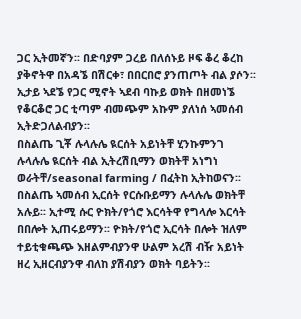ጋር ኢትመኛን፡፡ በድባያም ጋረይ በለሰኑይ ዞፍ ቆረ ቆረከ ያቅኖትዋ በአዳኜ በሽርቀ፣ በበርበሮ ያንጠጦት ብል ያሶን፡፡ ኢታይ ኣደኜ የጋር ሚኖት ኣደብ ባኩይ ወክት በዘመነኜ የቆርቆሮ ጋር ቲጣም ብመጭም አኩም ያለነሰ ኣመሰብ ኢትድጋለልብያን፡፡
በስልጤ ጊቾ ሉላሉሌ ዪርሰት አይነትቸ ሂንኩምንገ ሉላሉሌ ዪርሰት ብል ኢትረሽቢማን ወክትቸ አነግነ ወራትቸ/seasonal farming / በፈትከ ኢትከወናን፡፡ በስልጤ ኣመሰብ ኢርሰት የርሱቡይማን ሉላሉሌ ወክትቸ አሉይ፡፡ ኢተሚ ሱር ዮክት/የጎሮ እርሳትዋ የግላሎ እርሳት በበሎት ኢጠሩይማን፡፡ ዮክት/የጎሮ ኢርሳት በሎት ዝለም ተይቲቁጫጭ እዘልምብያንዋ ሁልም አረሽ ብዥ አይነት ዘረ ኢዘርብያንዋ ብለከ ያሽብያን ወክት ባይትን፡፡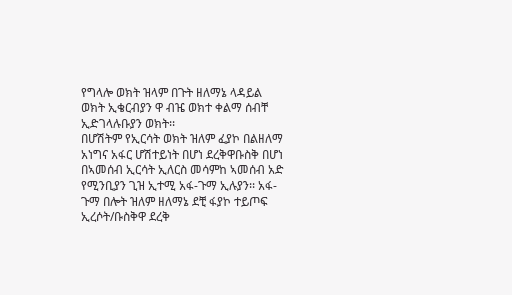የግላሎ ወክት ዝላም በጉት ዘለማኔ ላዳይል ወክት ኢቄርብያን ዋ ብዤ ወክተ ቀልማ ሰብቸ ኢድገላሉቡያን ወክት፡፡
በሆሽትም የኢርሳት ወክት ዝለም ፈያኮ በልዘለማ አነግና አፋር ሆሽተይነት በሆነ ደረቅዋቡስቅ በሆነ በኣመሰብ ኢርሳት ኢለርስ መሳምከ ኣመሰብ አድ የሚንቢያን ጊዝ ኢተሚ አፋ-ጉማ ኢሉያን፡፡ አፋ-ጉማ በሎት ዝለም ዘለማኔ ደቺ ፋያኮ ተይጦፍ ኢረሶት/ቡስቅዋ ደረቅ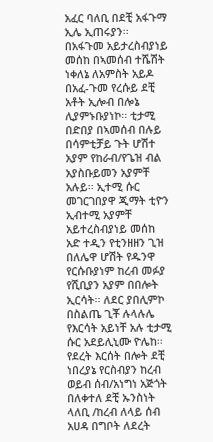አፈር ባለቢ በደቺ አፋጉማ ኢሌ ኢጠሩያን፡፡ በአፋጉመ አይታረስብያነይ መሰከ በኣመሰብ ተሼሽት ነቀለኔ ለአምስት አይዶ በአፈ-ጉመ የረሱይ ደቺ አቶት ኢሎብ በሎኔ ሊያምኑቡያነኮ፡፡ ቲታሚ በድበያ በኣመሰብ በሉይ በሳምቲቻይ ጉት ሆሽተ አያም የከራብ/የጌዝ ብል አያስቡይመን አያምቸ አሉይ፡፡ ኢተሚ ሱር መገርገበያዋ ጂማት ቲዮን ኢብተሚ አያምቸ አይተረስብያነይ መሰከ አድ ተዲን የቲንዘዘን ጊዝ በለሌዋ ሆሽት የዱንዋ የርሱቡያነም ከረብ መፉያ የሺቢያን አያም በበሎት ኢርሳት፡፡ ለደር ያበሊምኮ በስልጤ ጊቾ ሉላሉሌ የእርሳት አይነቸ አሉ ቲታሚ ሱር አደይሊኒሙ ዮሌከ፡፡
የደረት እርሰት በሎት ደቺ ነበረያኔ የርስብያን ከረብ ወይብ ሰብ/አነግነ አጅጎት በለቀተለ ደቺ ኡንስነት ላለቢ /ከረብ ለላይ ሰብ አሀዳ በግቦት ለደረት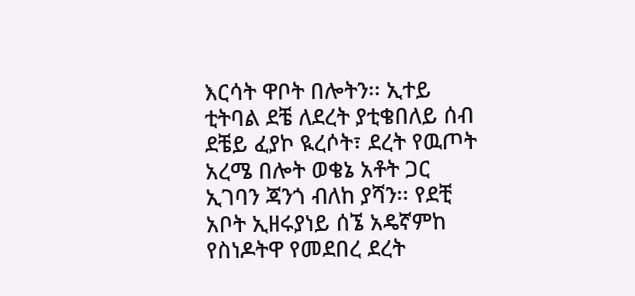እርሳት ዋቦት በሎትን፡፡ ኢተይ ቲትባል ደቼ ለደረት ያቲቄበለይ ሰብ ደቼይ ፈያኮ ዪረሶት፣ ደረት የዉጦት አረሜ በሎት ወቄኔ አቶት ጋር ኢገባን ጃንጎ ብለከ ያሻን፡፡ የደቺ አቦት ኢዘሩያነይ ሰኜ አዴኛምከ የስነዶትዋ የመደበረ ደረት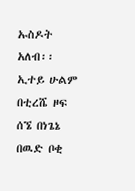ኡስዶት አለብ፡፡
ኢተይ ሁልም በቲረሼ ዞፍ ሰኜ በነጌኔ በዉድ ቦቂ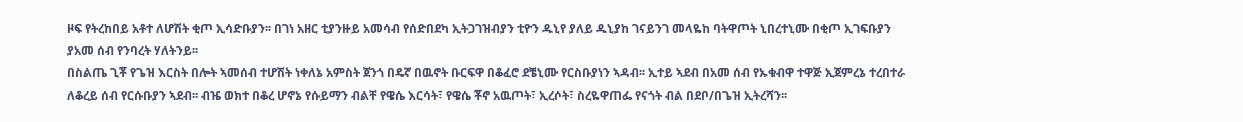ዞፍ የትረከበይ አቶተ ለሆሽት ቂጦ ኢሳድቡያን፡፡ በገነ አዘር ቲያንዙይ አመሳብ የሰድበደካ ኢትጋገዝብያን ቲዮን ዱኒየ ያለይ ዱኒያከ ገናይንገ መላዬከ ባትዋጦት ኒበረተኒሙ በቂጦ ኢገፍቡያን ያአመ ሰብ የንባረት ሃለትንይ፡፡
በስልጤ ጊቾ የጌዝ እርስት በሎት ኣመሰብ ተሆሽት ነቀለኔ አምስት ጀንጎ በዴኛ በዉኖት ቡርፍዋ በቆፈሮ ደቼኒሙ የርስቡያነን ኣዳብ፡፡ ኢተይ ኣደብ በአመ ሰብ የኡቁብዋ ተዋጅ ኢጀምረኔ ተረበተራ ለቆረይ ሰብ የርሱቡያን ኣደብ፡፡ ብዤ ወክተ በቆረ ሆኖኔ የሱይማን ብልቸ የዌሴ እርሳት፣ የዌሴ ቾኖ አዉጦት፣ ኢረሶት፣ ስረዬዋጠፌ የናጎት ብል በደቦ/በጌዝ ኢትረሻን፡፡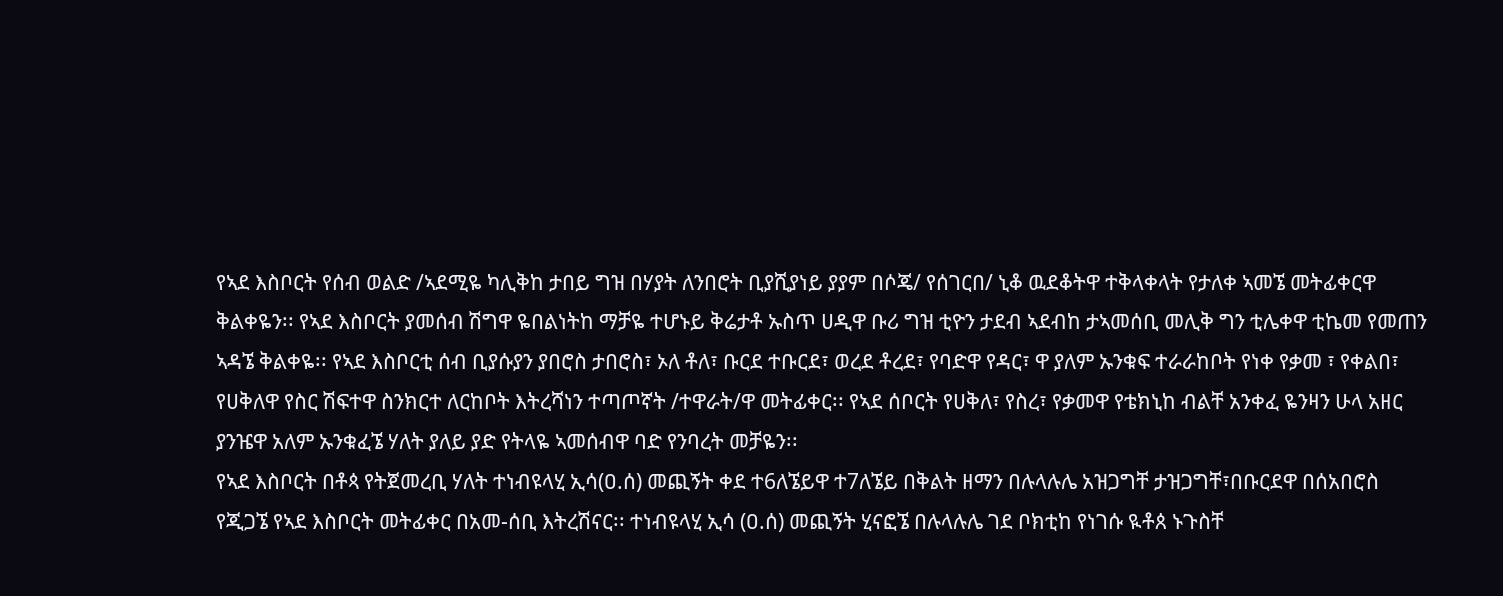የኣደ እስቦርት የሰብ ወልድ /ኣደሚዬ ካሊቅከ ታበይ ግዝ በሃያት ለንበሮት ቢያሺያነይ ያያም በሶጄ/ የሰገርበ/ ኒቆ ዉደቆትዋ ተቅላቀላት የታለቀ ኣመኜ መትፊቀርዋ ቅልቀዬን፡፡ የኣደ እስቦርት ያመሰብ ሽግዋ ዬበልነትከ ማቻዬ ተሆኑይ ቅሬታቶ ኡስጥ ሀዲዋ ቡሪ ግዝ ቲዮን ታደብ ኣደብከ ታኣመሰቢ መሊቅ ግን ቲሌቀዋ ቲኬመ የመጠን ኣዳኜ ቅልቀዬ፡፡ የኣደ እስቦርቲ ሰብ ቢያሱያን ያበሮስ ታበሮስ፣ ኦለ ቶለ፣ ቡርደ ተቡርደ፣ ወረደ ቶረደ፣ የባድዋ የዳር፣ ዋ ያለም ኡንቁፍ ተራራከቦት የነቀ የቃመ ፣ የቀልበ፣ የሀቅለዋ የስር ሽፍተዋ ስንክርተ ለርከቦት እትረሻነን ተጣጦኛት /ተዋራት/ዋ መትፊቀር፡፡ የኣደ ሰቦርት የሀቅለ፣ የስረ፣ የቃመዋ የቴክኒከ ብልቸ አንቀፈ ዬንዛን ሁላ አዘር ያንዤዋ አለም ኡንቁፈኜ ሃለት ያለይ ያድ የትላዬ ኣመሰብዋ ባድ የንባረት መቻዬን፡፡
የኣደ እስቦርት በቶጳ የትጀመረቢ ሃለት ተነብዩላሂ ኢሳ(ዐ.ሰ) መጪኝት ቀደ ተ6ለኜይዋ ተ7ለኜይ በቅልት ዘማን በሉላሉሌ አዝጋግቸ ታዝጋግቸ፣በቡርደዋ በሰአበሮስ የጂጋኜ የኣደ እስቦርት መትፊቀር በአመ-ሰቢ እትረሽናር፡፡ ተነብዩላሂ ኢሳ (ዐ.ሰ) መጪኝት ሂናፎኜ በሉላሉሌ ገደ ቦክቲከ የነገሱ ዪቶጰ ኑጉስቸ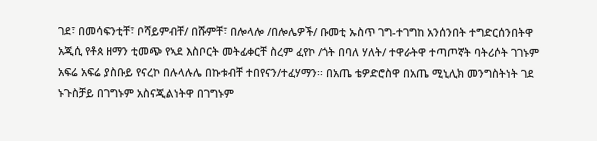ገደ፣ በመሳፍንቲቸ፣ ቦሻይምብቸ/ በሹምቸ፣ በሎላሎ /በሎሌዎች/ ቡመቲ ኡስጥ ገግ-ተገግከ አንሰንበት ተግድርሰንበትዋ አጂሲ የቶጰ ዘማን ቲመጭ የኣደ እስቦርት መትፊቀርቸ ስረም ፈየኮ /ጎት በባለ ሃለት/ ተዋራትዋ ተጣጦኛት ባትሪሶት ገገኑም አፍሬ አፍሬ ያስቡይ የናረኮ በሉላሉሌ በኩቱብቸ ተበየናን/ተፈሃማን፡፡ በአጤ ቴዎድሮስዋ በአጤ ሚኒሊክ መንግስትነት ገደ ኑጉስቻይ በገግኑም አስናጂልነትዋ በገግኑም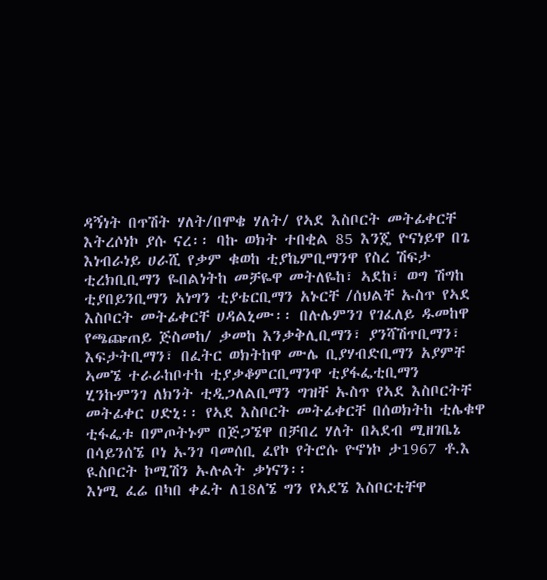ዳኝነት በጥሽት ሃለት/በሞቄ ሃለት/ የኣደ እስቦርት መትፊቀርቸ እትረሶነኮ ያሱ ናረ፡፡ ባኩ ወክት ተበቂል 85 እንጄ ዮናነይዋ በጌ እነብራነይ ሀራሺ የቃም ቁወከ ቲያኬምቢማንዋ የስረ ሽፍታ ቲረክቢቢማን ዬበልነትከ መቻዬዋ መትለዬከ፣ ኣደከ፣ ወግ ሽግከ ቲያበይንቢማን አነግን ቲያቴርቢማን አኑርቸ /ሰህልቸ ኡስጥ የኣደ እስቦርት መትፊቀርቸ ሀዳልኒሙ፡፡ በሉሌምንገ የገፈለይ ዱመከዋ የጫጬጠይ ጅስመከ/ ቃመከ እንቃቅሊቢማን፣ ያንሻሽጥቢማን፣ እፍታትቢማን፣ በፈትር ወክትከዋ ሙሌ ቢያሃብድቢማን አያምቸ ኣመኜ ተራራከቦተከ ቲያቃቆምርቢማንዋ ቲያፋፌቲቢማን ሂንኩምንገ ለክንት ቲዲጋለልቢማን ግዝቸ ኡስጥ የኣደ እስቦርትቸ መትፊቀር ሀድኒ፡፡ የኣደ እስቦርት መትፊቀርቸ በሰወክትከ ቲሌቁዋ ቲፋፌቱ በምጦትኑም በጅጋኜዋ በቻበረ ሃለት በኣደብ ሚዘገቤኔ በሳይንሰኜ ቦነ ኡንገ ባመሰቢ ፈየኮ የትሮሱ ዮኖነኮ ታ1967 ቶ.እ ዪስቦርት ኮሚሽን ኡሉልት ቃነናን፡፡
እነሚ ፈሬ በካበ ቀፈት ለ18ለኜ ግን የኣደኜ እስቦርቲቸዋ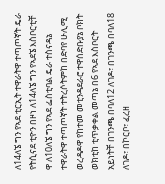ለ14ለኜ ግን የኣደ ቲርኢት ተዋራትዋ ተጣጦኛት ዴራ የትሲናደ ቲዮን በዞነ ለ14ለኜ ግን የኣደኜ እስቦርቲቸ ዋ ለ10ለኜ ግን የኣደ ፌስቲባል ዴራ ተስናዳኔ ተዋራትዋ ተጣጦኛት ተትረሶትምከ በድባየ ሁሊሚ ወረዳዶዋ የከተመ መቲንዳደራሮ ተዋሰድቡያኔ ቦክት ወክቲከ ቲጥቃቀል መጣኔ በ6 የኣደ እስቦርት አይነትቸ በገንጫ በባለ12 ለገዶ፣ በገንጫ በባለ18 ለገዶ፣ በኮርቦ፣ ፈረዘ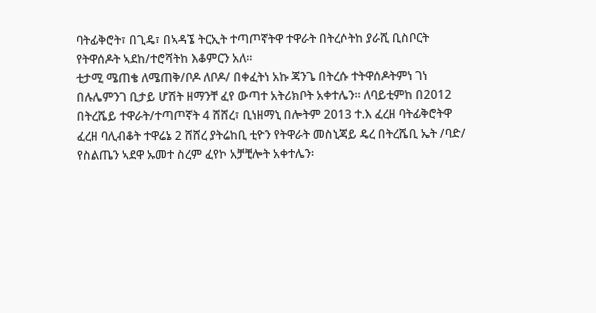ባትፊቅሮት፣ በጊዴ፣ በኣዳኜ ትርኢት ተጣጦኛትዋ ተዋራት በትረሶትከ ያራሺ ቢስቦርት የትዋሰዶት ኣደከ/ተሮሻትከ እቆምርን አለ፡፡
ቲታሚ ሜጠቄ ለሜጠቅ/ቦዶ ለቦዶ/ በቀፈትነ አኩ ጃንጌ በትረሱ ተትዋሰዶትምነ ገነ በሉሌምንገ ቢታይ ሆሽት ዘማንቸ ፈየ ውጣተ አትሪክቦት አቀተሌን፡፡ ለባይቲምከ በ2012 በትረሼይ ተዋራት/ተጣጦኛት 4 ሸሸረ፣ ቢነዘማኒ በሎትም 2013 ተ.እ ፈረዘ ባትፊቅሮትዋ ፈረዘ ባሊብቆት ተዋሬኔ 2 ሸሸረ ያትሬከቢ ቲዮን የትዋራት መስኒጃይ ዴረ በትረሼቢ ኤት /ባድ/ የስልጤን ኣደዋ ኡመተ ስረም ፈየኮ አቻቺሎት አቀተሌን፡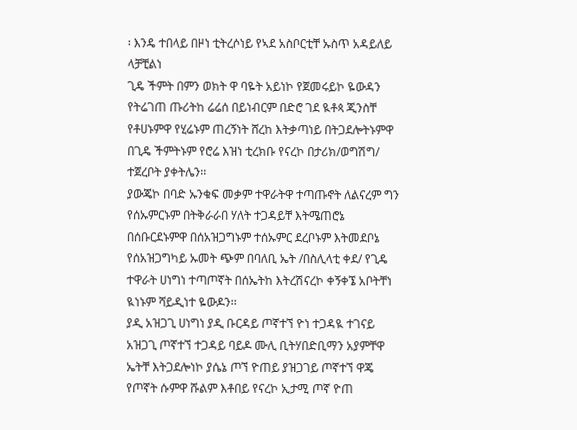፡ እንዴ ተበላይ በዞነ ቲትረሶነይ የኣደ አስቦርቲቸ ኡስጥ አዳይለይ ላቻቺልነ
ጊዴ ችምት በምን ወክት ዋ ባዬት አይነኮ የጀመሩይኮ ዬውዳን የትሬገጠ ጡሪትከ ሬሬሰ በይነብርም በድሮ ገደ ዪቶጳ ጂንስቸ የቶሀኑምዋ የሂሬኑም ጠረኝነት ሸረከ እትቃጣነይ በትጋደሎትኑምዋ በጊዴ ችምትኑም የሮሬ እዝነ ቲረክቡ የናረኮ በታሪክ/ወግሽግ/ ተጀረቦት ያቀትሌን፡፡
ያውጄኮ በባድ ኡንቁፍ መቃም ተዋራትዋ ተጣጡኖት ለልናረም ግን የሰኡምርኑም በትቅራራበ ሃለት ተጋዳይቸ እትሜጠሮኔ በሰቡርደኑምዋ በሰአዝጋግኑም ተሰኡምር ደረቦኑም እትመደቦኔ የሰአዝጋግካይ ኡመት ጭም በባለቢ ኤት /በስሊላቲ ቀደ/ የጊዴ ተዋራት ሀነግነ ተጣጦኛት በሰኤትከ እትረሽናረኮ ቀኝቀኜ አቦትቸነ ዪነኑም ሻይዲነተ ዬውዶን፡፡
ያዲ አዝጋጊ ሀነግነ ያዲ ቡርዳይ ጦኛተኘ ዮነ ተጋዳዪ ተገናይ አዝጋጊ ጦኛተኘ ተጋዳይ ባይዶ ሙሊ ቢትሃበድቢማን አያምቸዋ ኤትቸ እትጋደሎነኮ ያሴኔ ጦኘ ዮጠይ ያዝጋገይ ጦኛተኘ ዋጄ የጦኛት ሱምዋ ሹልም እቶበይ የናረኮ ኢታሚ ጦኛ ዮጠ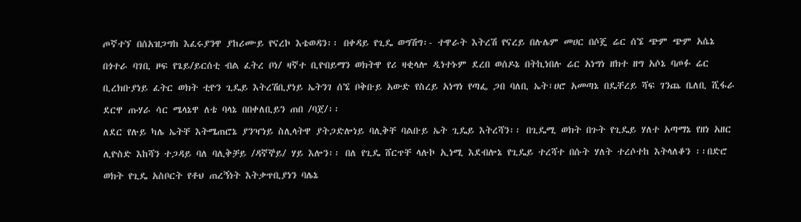ጦኛተኘ በሰአዝጋግከ እፈሩያንዋ ያከሪሙይ የናረኮ እቴወዳን፡፡ በቀዳይ የጊዴ ወግሽግ፡- ተዋራት እትረሽ የናረይ በሉሌም መሀር በሶጄ ሬር ሰኜ ጭም ጭም አሴኔ በጎተራ ባገቢ ዞፍ የጌይ/ይርሰቲ ብል ፈትረ ቦነ/ ዛኛተ ቢዮበይማን ወክትዋ የሪ ዛቂላሎ ዲነተኑም ደረበ ወሰዶኔ በትኪነበሉ ሬር አነግነ ዘክተ ዘግ አሶኔ ባጦፉ ሬር ቢረክቡያነይ ፈትር ወክት ቲዮን ጊዴይ እትረሽቢያነይ ኤትንገ ሰኜ ቦቅቡይ አውድ የስረይ አነግነ የጣፌ ጋበ ባለቢ ኤት፣ሀሮ አመጣኔ በዴቸረይ ሻፍ ገንጨ ቤለቢ ሺፋራ ደርዋ ጡሃራ ሳር ሜላኔዋ ለቴ ባላኔ በበቀለቢይን ጠበ /ባጀ/፡፡
ለደር የሉይ ካሌ ኤትቸ እትሜጠሮኔ ያንዣነይ ስሊላትዋ ያትጋድሎነይ ባሊቅቸ ባልቡይ ኤት ጊዴይ እትረሻን፡፡ በጊዴሚ ወክት በጉት የጊዴይ ሃለተ አጣማኔ የዘነ አዘር ሊዮስድ እከሻን ተጋዳይ ባለ ባሊቅቻይ /ዳኛኞይ/ ሃይ እሎን፡፡ በለ የጊዴ ሸርጥቸ ላሉኮ ኢነሚ እደብሎኔ የጊዴይ ተረሻተ በሱት ሃለት ተረሶተከ እትላለቆን ፡፡በድሮ ወክት የጊዴ አስቦርት የቶህ ጠረኝነት እትቃጥቢያነን ባሌኔ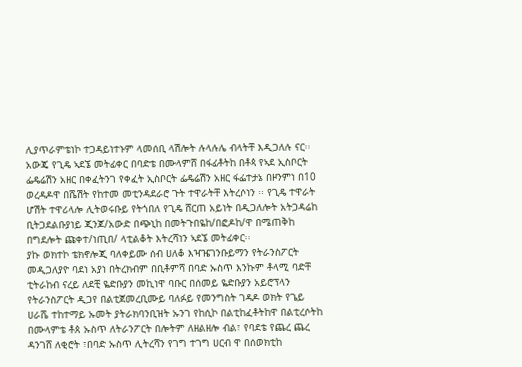ሊያጥራምቴነኮ ተጋዳይነተኑም ላመሰቢ ላሽሎት ሉላሉሌ ብላትቸ እዲጋለሉ ናር፡፡ አውጄ የጊዴ ኣደኜ መትፊቀር በባድቴ በሙላምሸ በፋፊቶትከ በቶጳ የኣደ ኢስቦርት ፌዴሬሽን አዘር በቀፈትንገ የቀፈት ኢስቦርት ፌዴሬሽን አዘር ፋፌተታኔ በዞንምነ በ10 ወረዳዶዋ በሼሽት የከተመ መቲንዳደራሮ ጉት ተዋራትቸ እትረሶነን ፡፡ የጊዴ ተዋራት ሆሽት ተዋሪላሎ ሊትወሩቡይ የትጎበለ የጊዴ ሸርጠ አይነት በዲጋለሎት አትጋዳሬከ ቢትጋደልቡያነይ ጂንጆ/አውድ በጭኒከ በመትጉበዬከ/በፎዶከ/ዋ በሜጠቅከ በግደሎት ጩቀተ/ነጢበ/ ላቲልቆት እትረሻነን ኣደኜ መትፊቀር፡፡
ያኩ ወክተኮ ቴክኖሎጂ ባለቀይሙ ሰብ ሀለቆ እዣዤገንቡይማን የትራንስፖርት መዲጋለያዮ ባደነ አያነ በትረክብም በቢቶምሻ በባድ ኡስጥ እንኩም ቶላሚ ባድቸ ቲትራከብ ናረይ ለደቺ ዬድቡያን መኪነዋ ባቡር በሰመይ ዬድቡያን አይሮፕላን የትራንስፖርት ዲጋየ በልቲጀመረቢሙይ ባለፉይ የመንግስት ገዳዶ ወክት የጌይ ሀራሼ ተከተማይ ኡመት ያትራክባንቢዝት ኡንገ የከሲኮ በልቲከፈቶትከዋ በልቲረሶትከ በሙላምቴ ቶጰ ኡስጥ ለትራንፖርት በሎትም ለዘልዘሎ ብል፣ የባደቴ የጨረ ጨረ ዳንገሸ ለቂሮት ፣በባድ ኡስጥ ሊትረሻን የገግ ተገግ ሀርብ ዋ በሰወክቲከ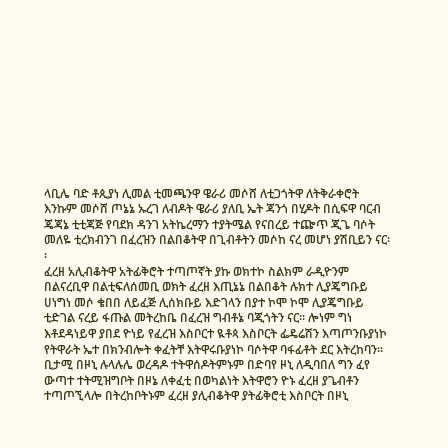ላቢሌ ባድ ቶጲያነ ሊመል ቲመጫንዋ ዌራሪ መሶሸ ለቲጋጎትዋ ለትቅራቀሮት እንኩም መሶሸ ጦኔኔ ኡረገ ለብዶት ዌራሪ ያለቢ ኤት ጃንጎ በሂዶት በሲፍዋ ባርብ ጄጃኔ ቲቲጃጅ የባደክ ዳንገ አትኬረማን ተያትሜል የናበረይ ተጬጥ ጂጌ ባሶት መለዬ ቲረክብንገ በፈረዝን በልበቆትዋ በጊብቶትን መሶከ ናረ መሆነ ያሽቢይን ናር፡፡
ፈረዘ አሊብቆትዋ አትፊቅሮት ተጣጦኛት ያኩ ወክተኮ ስልክም ራዲዮንም በልናረቢዋ በልቲፍለሰመቢ ወክት ፈረዘ እጢኔኔ በልበቆት ሉክተ ሊያጄግቡይ ሀነግነ መሶ ቄበበ ለይፈጅ ሊሰክቡይ እድገላን በያተ ኮሞ ኮሞ ሊያጄግቡይ ቲድገል ናረይ ፋጡል መትረከቤ በፈረዝ ግብቶኔ ባጂጎትን ናር፡፡ ሎነም ግነ እቶደዳነይዋ ያበደ ዮነይ የፈረዝ እስቦርተ ዪቶጳ እስቦርት ፌዴሬሽን እጣጦንቡያነኮ የትዋራት ኤተ በክንብሎት ቀፈትቸ እትዋሩቡያነኮ ባሶትዋ ባፋፊቶት ደር እትረከባን፡፡ ቢታሚ በዞኒ ሉላሉሌ ወረዳዶ ተትዋሰዶትምኑም በድባየ ዞኒ ለዲባበለ ግን ፈየ ውጣተ ተትሚዝግቦት በዞኔ ለቀፈቲ በወካልነት እትዋሮን ዮኑ ፈረዘ ያጌብቶን ተጣጦኚላሎ በትረከቦትኑም ፈረዘ ያሊብቆትዋ ያትፊቅሮቲ እስቦርት በዞኒ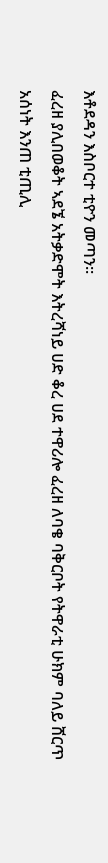እቶደዳን እስቦርተ ቲዮን መጣን፡፡
ፈረዘ ያሊበወቆት ኣደኜ አትቃድሞት እትረሻነይ ሀድ ቆረ ሀደ ተዋሪሎ ፈረዘ ለባቄ ባቅርቦት የትዋራቲ ሁክም ባለይ ሸርጥ አሰነት እንጠ ቲጢሊ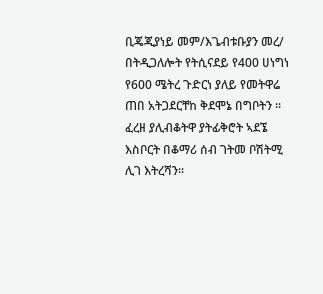ቢጄጂያነይ መም/እጌብቱቡያን መረ/ በትዲጋለሎት የትሲናደይ የ400 ሀነግነ የ600 ሜትረ ጉድርነ ያለይ የመትዋሬ ጠበ አትጋደርቸከ ቅደሞኔ በግቦትን ፡፡ፈረዘ ያሊብቆትዋ ያትፊቅሮት ኣደኜ እስቦርት በቆማሪ ሰብ ገትመ ቦሽትሚ ሊገ እትረሻን፡፡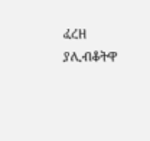ፈረዘ ያሊብቆትዋ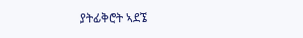ያትፊቅሮት ኣደኜ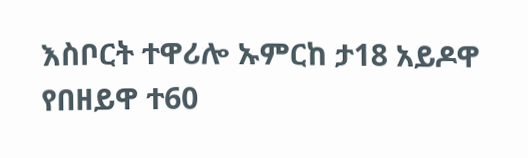እስቦርት ተዋሪሎ ኡምርከ ታ18 አይዶዋ የበዘይዋ ተ60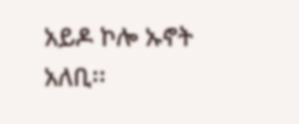አይዶ ኮሎ ኡኖት አለቢ፡፡